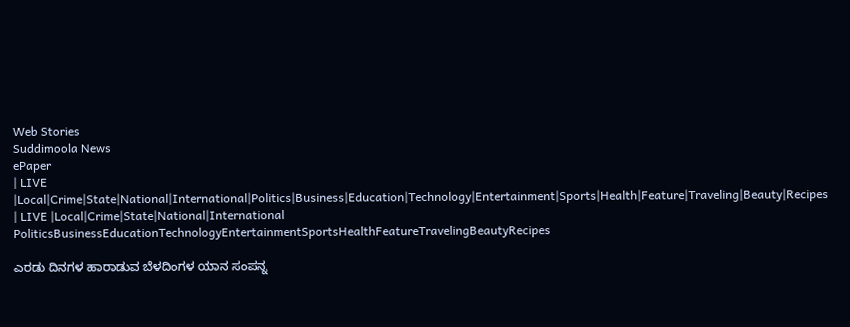Web Stories
Suddimoola News
ePaper
| LIVE |Local|Crime|State|National|International|Politics|Business|Education|Technology|Entertainment|Sports|Health|Feature|Traveling|Beauty|Recipes
| LIVE |Local|Crime|State|National|International
PoliticsBusinessEducationTechnologyEntertainmentSportsHealthFeatureTravelingBeautyRecipes

ಎರಡು ದಿನಗಳ ಹಾರಾಡುವ ಬೆಳದಿಂಗಳ ಯಾನ ಸಂಪನ್ನ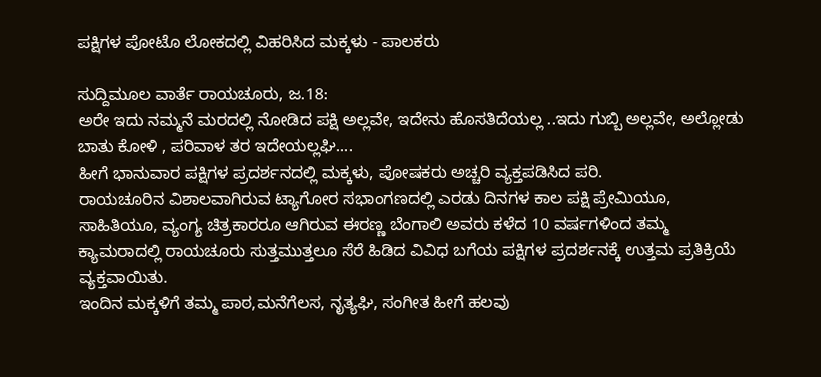ಪಕ್ಷಿಗಳ ಪೋಟೊ ಲೋಕದಲ್ಲಿ ವಿಹರಿಸಿದ ಮಕ್ಕಳು - ಪಾಲಕರು

ಸುದ್ದಿಮೂಲ ವಾರ್ತೆ ರಾಯಚೂರು, ಜ.18:
ಅರೇ ಇದು ನಮ್ಮನೆ ಮರದಲ್ಲಿ ನೋಡಿದ ಪಕ್ಷಿ ಅಲ್ಲವೇ, ಇದೇನು ಹೊಸತಿದೆಯಲ್ಲ ..ಇದು ಗುಬ್ಬಿ ಅಲ್ಲವೇ, ಅಲ್ಲೋಡು ಬಾತು ಕೋಳಿ , ಪರಿವಾಳ ತರ ಇದೇಯಲ್ಲಘಿ....
ಹೀಗೆ ಭಾನುವಾರ ಪಕ್ಷಿಗಳ ಪ್ರದರ್ಶನದಲ್ಲಿ ಮಕ್ಕಳು, ಪೋಷಕರು ಅಚ್ಚರಿ ವ್ಯಕ್ತಪಡಿಸಿದ ಪರಿ.
ರಾಯಚೂರಿನ ವಿಶಾಲವಾಗಿರುವ ಟ್ಯಾಗೋರ ಸಭಾಂಗಣದಲ್ಲಿ ಎರಡು ದಿನಗಳ ಕಾಲ ಪಕ್ಷಿ ಪ್ರೇಮಿಯೂ, ಸಾಹಿತಿಯೂ, ವ್ಯಂಗ್ಯ ಚಿತ್ರಕಾರರೂ ಆಗಿರುವ ಈರಣ್ಣ ಬೆಂಗಾಲಿ ಅವರು ಕಳೆದ 10 ವರ್ಷಗಳಿಂದ ತಮ್ಮ ಕ್ಯಾಮರಾದಲ್ಲಿ ರಾಯಚೂರು ಸುತ್ತಮುತ್ತಲೂ ಸೆರೆ ಹಿಡಿದ ವಿವಿಧ ಬಗೆಯ ಪಕ್ಷಿಗಳ ಪ್ರದರ್ಶನಕ್ಕೆ ಉತ್ತಮ ಪ್ರತಿಕ್ರಿಯೆ ವ್ಯಕ್ತವಾಯಿತು.
ಇಂದಿನ ಮಕ್ಕಳಿಗೆ ತಮ್ಮ ಪಾಠ,ಮನೆಗೆಲಸ, ನೃತ್ಯಘಿ, ಸಂಗೀತ ಹೀಗೆ ಹಲವು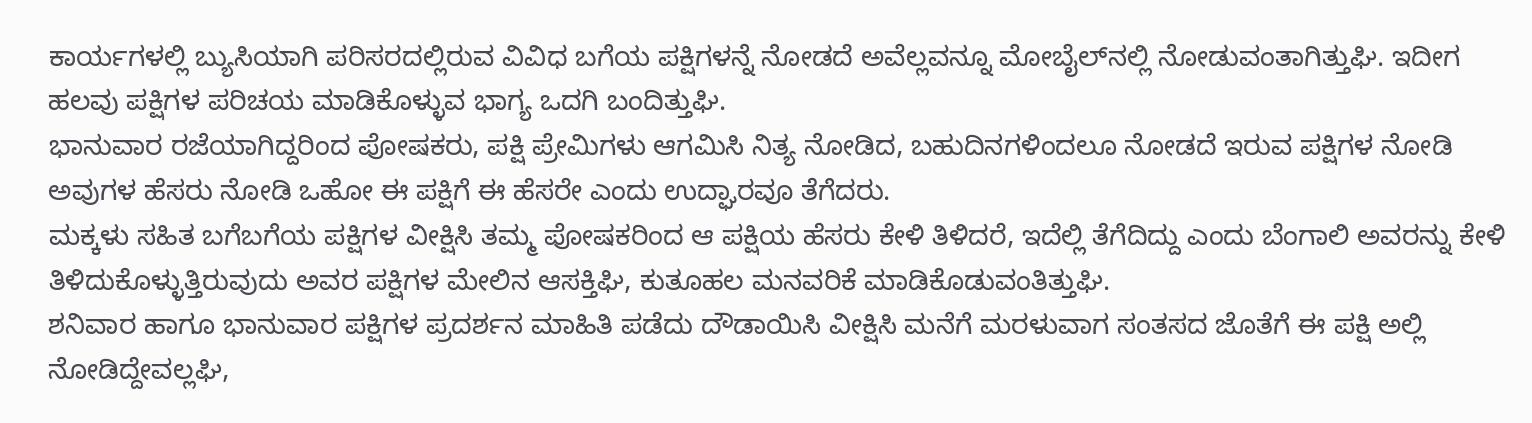ಕಾರ್ಯಗಳಲ್ಲಿ ಬ್ಯುಸಿಯಾಗಿ ಪರಿಸರದಲ್ಲಿರುವ ವಿವಿಧ ಬಗೆಯ ಪಕ್ಷಿಗಳನ್ನೆ ನೋಡದೆ ಅವೆಲ್ಲವನ್ನೂ ಮೋಬೈಲ್‌ನಲ್ಲಿ ನೋಡುವಂತಾಗಿತ್ತುಘಿ. ಇದೀಗ ಹಲವು ಪಕ್ಷಿಗಳ ಪರಿಚಯ ಮಾಡಿಕೊಳ್ಳುವ ಭಾಗ್ಯ ಒದಗಿ ಬಂದಿತ್ತುಘಿ.
ಭಾನುವಾರ ರಜೆಯಾಗಿದ್ದರಿಂದ ಪೋಷಕರು, ಪಕ್ಷಿ ಪ್ರೇಮಿಗಳು ಆಗಮಿಸಿ ನಿತ್ಯ ನೋಡಿದ, ಬಹುದಿನಗಳಿಂದಲೂ ನೋಡದೆ ಇರುವ ಪಕ್ಷಿಗಳ ನೋಡಿ ಅವುಗಳ ಹೆಸರು ನೋಡಿ ಒಹೋ ಈ ಪಕ್ಷಿಗೆ ಈ ಹೆಸರೇ ಎಂದು ಉದ್ಘಾರವೂ ತೆಗೆದರು.
ಮಕ್ಕಳು ಸಹಿತ ಬಗೆಬಗೆಯ ಪಕ್ಷಿಗಳ ವೀಕ್ಷಿಸಿ ತಮ್ಮ ಪೋಷಕರಿಂದ ಆ ಪಕ್ಷಿಯ ಹೆಸರು ಕೇಳಿ ತಿಳಿದರೆ, ಇದೆಲ್ಲಿ ತೆಗೆದಿದ್ದು ಎಂದು ಬೆಂಗಾಲಿ ಅವರನ್ನು ಕೇಳಿ ತಿಳಿದುಕೊಳ್ಳುತ್ತಿರುವುದು ಅವರ ಪಕ್ಷಿಗಳ ಮೇಲಿನ ಆಸಕ್ತಿಘಿ, ಕುತೂಹಲ ಮನವರಿಕೆ ಮಾಡಿಕೊಡುವಂತಿತ್ತುಘಿ.
ಶನಿವಾರ ಹಾಗೂ ಭಾನುವಾರ ಪಕ್ಷಿಗಳ ಪ್ರದರ್ಶನ ಮಾಹಿತಿ ಪಡೆದು ದೌಡಾಯಿಸಿ ವೀಕ್ಷಿಸಿ ಮನೆಗೆ ಮರಳುವಾಗ ಸಂತಸದ ಜೊತೆಗೆ ಈ ಪಕ್ಷಿ ಅಲ್ಲಿ ನೋಡಿದ್ದೇವಲ್ಲಘಿ,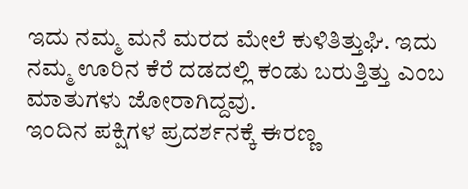ಇದು ನಮ್ಮ ಮನೆ ಮರದ ಮೇಲೆ ಕುಳಿತಿತ್ತುಘಿ. ಇದು ನಮ್ಮ ಊರಿನ ಕೆರೆ ದಡದಲ್ಲಿ ಕಂಡು ಬರುತ್ತಿತ್ತು ಎಂಬ ಮಾತುಗಳು ಜೋರಾಗಿದ್ದವು.
ಇಂದಿನ ಪಕ್ಷಿಗಳ ಪ್ರದರ್ಶನಕ್ಕೆ ಈರಣ್ಣ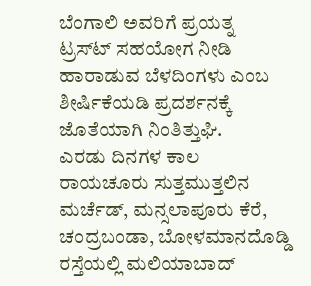ಬೆಂಗಾಲಿ ಅವರಿಗೆ ಪ್ರಯತ್ನ ಟ್ರಸ್‌ಟ್‌ ಸಹಯೋಗ ನೀಡಿ ಹಾರಾಡುವ ಬೆಳದಿಂಗಳು ಎಂಬ ಶೀರ್ಷಿಕೆಯಡಿ ಪ್ರದರ್ಶನಕ್ಕೆ ಜೊತೆಯಾಗಿ ನಿಂತಿತ್ತುಘಿ.
ಎರಡು ದಿನಗಳ ಕಾಲ ರಾಯಚೂರು ಸುತ್ತಮುತ್ತಲಿನ ಮರ್ಚೆಡ್, ಮನ್ಸಲಾಪೂರು ಕೆರೆ, ಚಂದ್ರಬಂಡಾ, ಬೋಳಮಾನದೊಡ್ಡಿ ರಸ್ತೆಯಲ್ಲಿ ಮಲಿಯಾಬಾದ್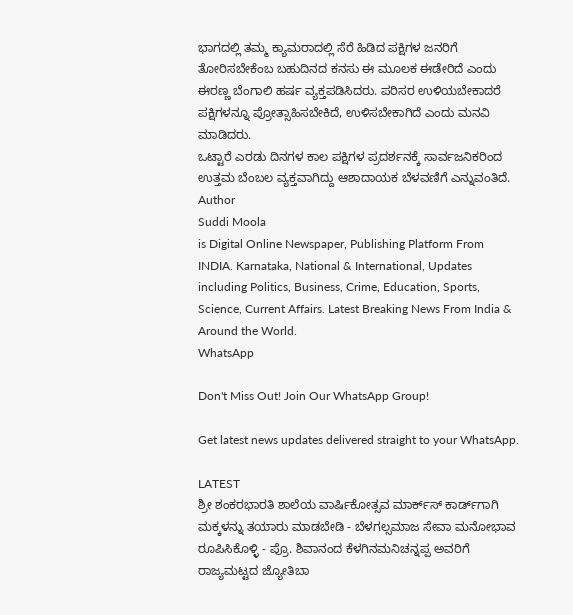ಭಾಗದಲ್ಲಿ ತಮ್ಮ ಕ್ಯಾಮರಾದಲ್ಲಿ ಸೆರೆ ಹಿಡಿದ ಪಕ್ಷಿಗಳ ಜನರಿಗೆ ತೋರಿಸಬೇಕೆಂಬ ಬಹುದಿನದ ಕನಸು ಈ ಮೂಲಕ ಈಡೇರಿದೆ ಎಂದು ಈರಣ್ಣ ಬೆಂಗಾಲಿ ಹರ್ಷ ವ್ಯಕ್ತಪಡಿಸಿದರು. ಪರಿಸರ ಉಳಿಯಬೇಕಾದರೆ ಪಕ್ಷಿಗಳನ್ನೂ ಪ್ರೋತ್ಸಾಹಿಸಬೇಕಿದೆ, ಉಳಿಸಬೇಕಾಗಿದೆ ಎಂದು ಮನವಿ ಮಾಡಿದರು.
ಒಟ್ಟಾರೆ ಎರಡು ದಿನಗಳ ಕಾಲ ಪಕ್ಷಿಗಳ ಪ್ರದರ್ಶನಕ್ಕೆ ಸಾರ್ವಜನಿಕರಿಂದ ಉತ್ತಮ ಬೆಂಬಲ ವ್ಯಕ್ತವಾಗಿದ್ದು ಆಶಾದಾಯಕ ಬೆಳವಣಿಗೆ ಎನ್ನುವಂತಿದೆ.
Author
Suddi Moola
is Digital Online Newspaper, Publishing Platform From INDIA. Karnataka, National & International, Updates including Politics, Business, Crime, Education, Sports, Science, Current Affairs. Latest Breaking News From India & Around the World.
WhatsApp

Don't Miss Out! Join Our WhatsApp Group!

Get latest news updates delivered straight to your WhatsApp.

LATEST
ಶ್ರೀ ಶಂಕರಭಾರತಿ ಶಾಲೆಯ ವಾರ್ಷಿಕೋತ್ಸವ ಮಾರ್ಕ್‌ಸ್‌ ಕಾರ್ಡ್‌ಗಾಗಿ ಮಕ್ಕಳನ್ನು ತಯಾರು ಮಾಡಬೇಡಿ - ಬೆಳಗಲ್ಸಮಾಜ ಸೇವಾ ಮನೋಭಾವ ರೂಪಿಸಿಕೊಳ್ಳಿ - ಪ್ರೊ. ಶಿವಾನಂದ ಕೆಳಗಿನಮನಿಚನ್ನಪ್ಪ ಅವರಿಗೆ ರಾಜ್ಯಮಟ್ಟದ ಜ್ಯೋತಿಬಾ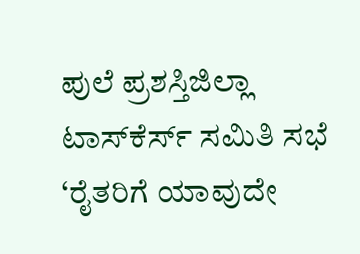ಪುಲೆ ಪ್ರಶಸ್ತಿಜಿಲ್ಲಾ ಟಾಸ್‌‌ಕೆರ್ಸ್ ಸಮಿತಿ ಸಭೆ ‘ರೈತರಿಗೆ ಯಾವುದೇ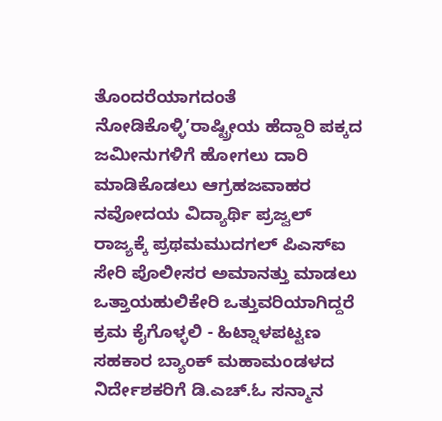ತೊಂದರೆಯಾಗದಂತೆ ನೋಡಿಕೊಳ್ಳಿ’ರಾಷ್ಟ್ರೀಯ ಹೆದ್ದಾರಿ ಪಕ್ಕದ ಜಮೀನುಗಳಿಗೆ ಹೋಗಲು ದಾರಿ ಮಾಡಿಕೊಡಲು ಆಗ್ರಹಜವಾಹರ ನವೋದಯ ವಿದ್ಯಾರ್ಥಿ ಪ್ರಜ್ವಲ್ ರಾಜ್ಯಕ್ಕೆ ಪ್ರಥಮಮುದಗಲ್ ಪಿಎಸ್‌ಐ ಸೇರಿ ಪೊಲೀಸರ ಅಮಾನತ್ತು ಮಾಡಲು ಒತ್ತಾಯಹುಲಿಕೇರಿ ಒತ್ತುವರಿಯಾಗಿದ್ದರೆ ಕ್ರಮ ಕೈಗೊಳ್ಳಲಿ - ಹಿಟ್ನಾಳಪಟ್ಟಣ ಸಹಕಾರ ಬ್ಯಾಂಕ್ ಮಹಾಮಂಡಳದ ನಿರ್ದೇಶಕರಿಗೆ ಡಿ.ಎಚ್.ಓ ಸನ್ಮಾನ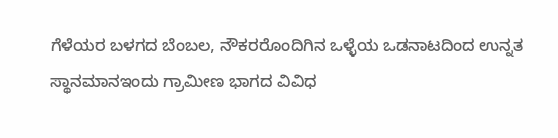ಗೆಳೆಯರ ಬಳಗದ ಬೆಂಬಲ, ನೌಕರರೊಂದಿಗಿನ ಒಳ್ಳೆಯ ಒಡನಾಟದಿಂದ ಉನ್ನತ ಸ್ಥಾನಮಾನಇಂದು ಗ್ರಾಮೀಣ ಭಾಗದ ವಿವಿಧ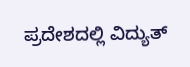ಪ್ರದೇಶದಲ್ಲಿ ವಿದ್ಯುತ್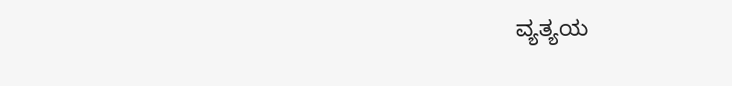ವ್ಯತ್ಯಯ